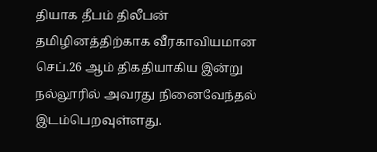தியாக தீபம் திலீபன் தமிழினத்திற்காக வீரகாவியமான செப்.26 ஆம் திகதியாகிய இன்று நல்லூரில் அவரது நினைவேந்தல் இடம்பெறவுள்ளது.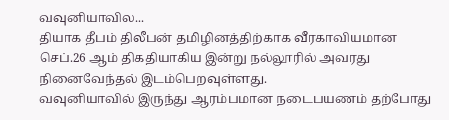வவுனியாவில...
தியாக தீபம் திலீபன் தமிழினத்திற்காக வீரகாவியமான செப்.26 ஆம் திகதியாகிய இன்று நல்லூரில் அவரது நினைவேந்தல் இடம்பெறவுள்ளது.
வவுனியாவில் இருந்து ஆரம்பமான நடைபயணம் தற்போது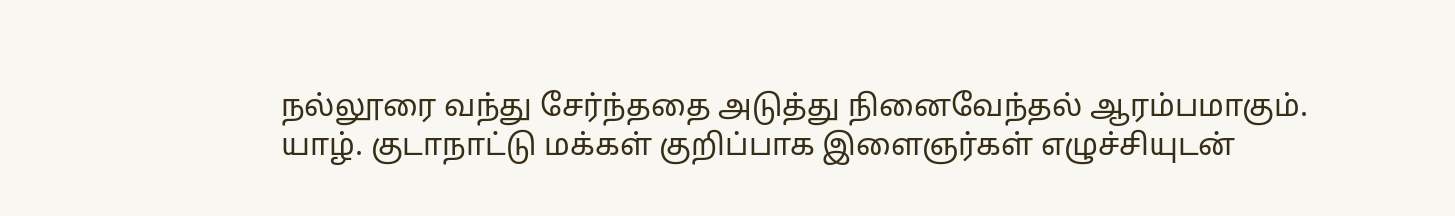நல்லூரை வந்து சேர்ந்ததை அடுத்து நினைவேந்தல் ஆரம்பமாகும்.
யாழ். குடாநாட்டு மக்கள் குறிப்பாக இளைஞர்கள் எழுச்சியுடன்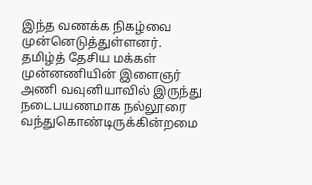இந்த வணக்க நிகழ்வை முன்னெடுத்துள்ளனர்.
தமிழ்த் தேசிய மக்கள் முன்னணியின் இளைஞர் அணி வவுனியாவில் இருந்து நடைபயணமாக நல்லூரை வந்துகொண்டிருக்கின்றமை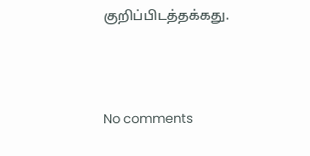குறிப்பிடத்தக்கது.



No comments